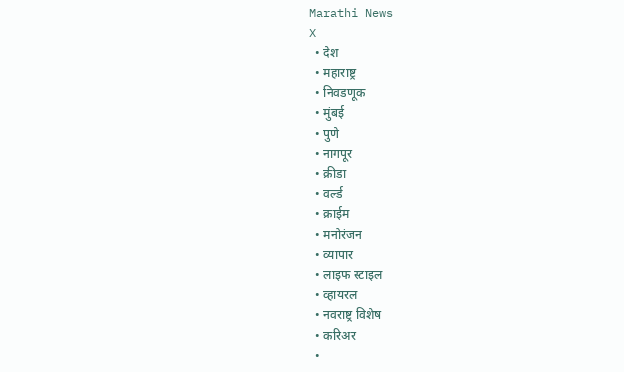Marathi News
X
  • देश
  • महाराष्ट्र
  • निवडणूक
  • मुंबई
  • पुणे
  • नागपूर
  • क्रीडा
  • वर्ल्ड
  • क्राईम
  • मनोरंजन
  • व्यापार
  • लाइफ स्टाइल
  • व्हायरल
  • नवराष्ट्र विशेष
  • करिअर
  •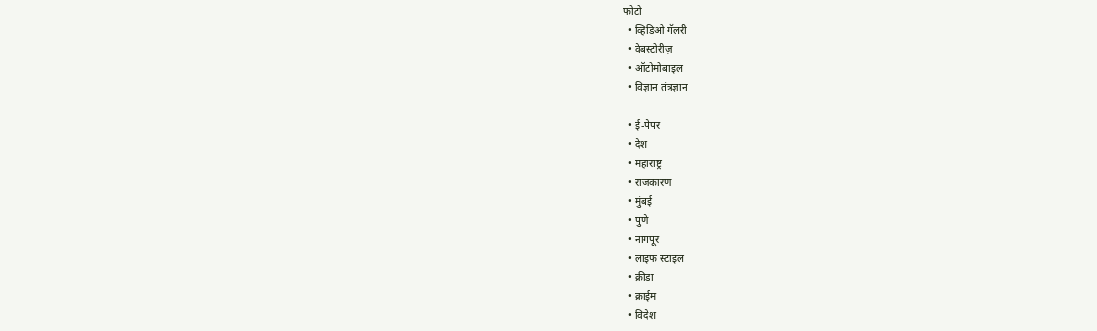फोटो
  • व्हिडिओ गॅलरी
  • वेबस्टोरीज़
  • ऑटोमोबाइल
  • विज्ञान तंत्रज्ञान

  • ई-पेपर
  • देश
  • महाराष्ट्र
  • राजकारण
  • मुंबई
  • पुणे
  • नागपूर
  • लाइफ स्टाइल
  • क्रीडा
  • क्राईम
  • विदेश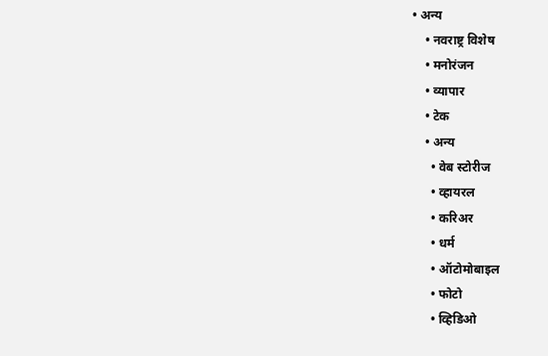• अन्य
    • नवराष्ट्र विशेष
    • मनोरंजन
    • व्यापार
    • टेक
    • अन्य
      • वेब स्टोरीज
      • व्हायरल
      • करिअर
      • धर्म
      • ऑटोमोबाइल
      • फोटो
      • व्हिडिओ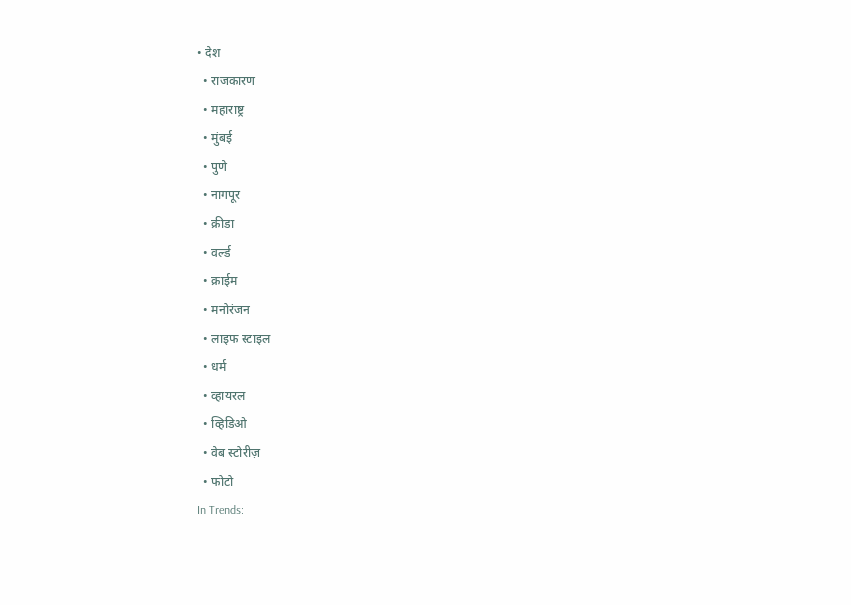• देश
  • राजकारण
  • महाराष्ट्र
  • मुंबई
  • पुणे
  • नागपूर
  • क्रीडा
  • वर्ल्ड
  • क्राईम
  • मनोरंजन
  • लाइफ स्टाइल
  • धर्म
  • व्हायरल
  • व्हिडिओ
  • वेब स्टोरीज़
  • फोटो
In Trends: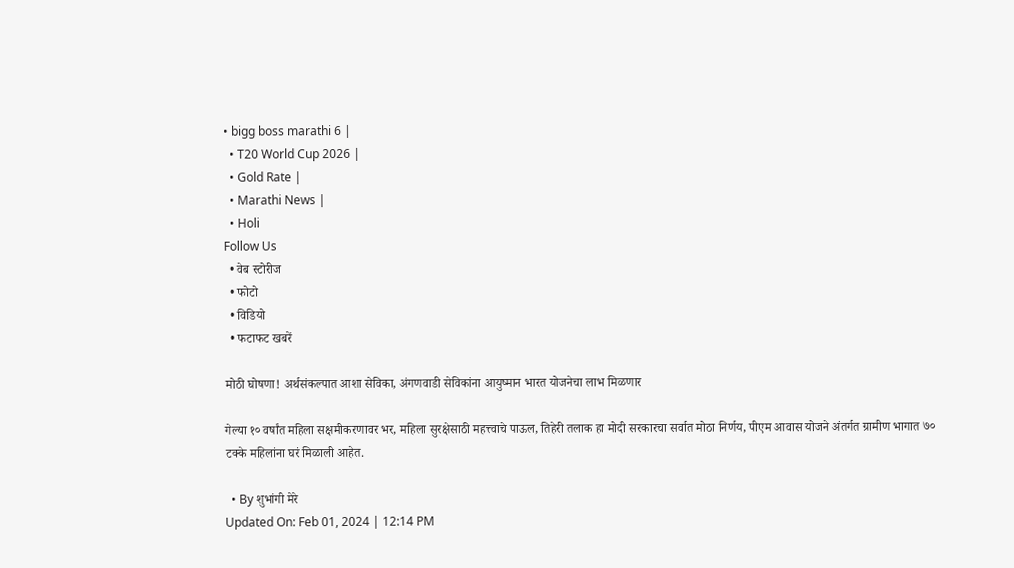• bigg boss marathi 6 |
  • T20 World Cup 2026 |
  • Gold Rate |
  • Marathi News |
  • Holi
Follow Us
  • वेब स्टोरीज
  • फोटो
  • विडियो
  • फटाफट खबरें

मोठी घोषणा! अर्थसंकल्पात आशा सेविका, अंगणवाडी सेविकांना आयुष्मान भारत योजनेचा लाभ मिळणार

गेल्या १० वर्षांत महिला सक्षमीकरणावर भर, महिला सुरक्षेसाठी महत्त्वाचे पाऊल, तिहेरी तलाक हा मोदी सरकारचा सर्वात मोठा निर्णय, पीएम आवास योजने अंतर्गत ग्रामीण भागात ७० टक्के महिलांना घरं मिळाली आहेत.

  • By शुभांगी मेरे
Updated On: Feb 01, 2024 | 12:14 PM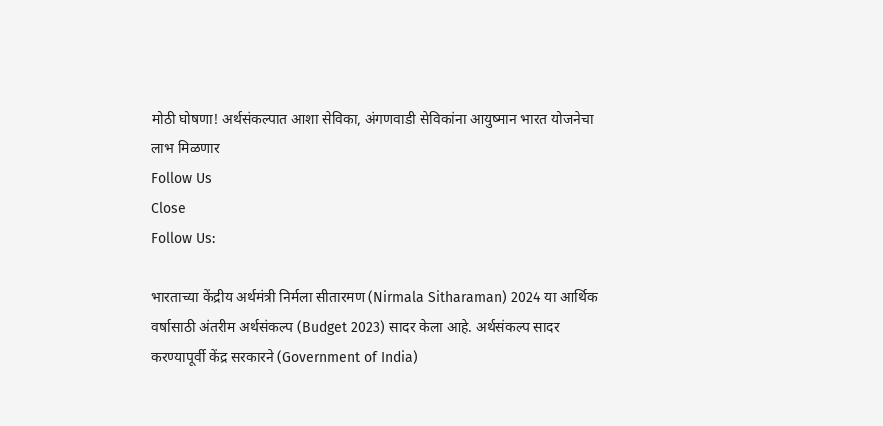मोठी घोषणा! अर्थसंकल्पात आशा सेविका, अंगणवाडी सेविकांना आयुष्मान भारत योजनेचा लाभ मिळणार
Follow Us
Close
Follow Us:

भारताच्या केंद्रीय अर्थमंत्री निर्मला सीतारमण (Nirmala Sitharaman) 2024 या आर्थिक वर्षासाठी अंतरीम अर्थसंकल्प (Budget 2023) सादर केला आहे. अर्थसंकल्प सादर करण्यापूर्वी केंद्र सरकारने (Government of India)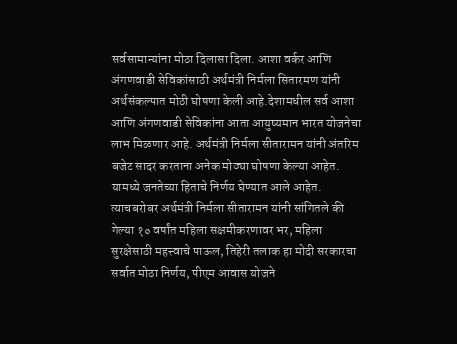सर्वसामान्यांना मोठा दिलासा दिला. आशा वर्कर आणि अंगणवाडी सेविकांसाठी अर्थमंत्री निर्मला सितारमण यांनी अर्थसंकल्पात मोठी घोषणा केली आहे.देशामधील सर्व आशा आणि अंगणवाडी सेविकांना आता आयुष्यमान भारत योजनेचा लाभ मिळणार आहे. अर्थमंत्री निर्मला सीतारामन यांनी अंतरिम बजेट सादर करताना अनेक मोठ्या घोषणा केल्या आहेत. यामध्ये जनतेच्या हिताचे निर्णय घेण्यात आले आहेत. त्याचबरोबर अर्थमंत्री निर्मला सीतारामन यांनी सांगितले की गेल्या १० वर्षांत महिला सक्षमीकरणावर भर, महिला सुरक्षेसाठी महत्त्वाचे पाऊल, तिहेरी तलाक हा मोदी सरकारचा सर्वात मोठा निर्णय, पीएम आवास योजने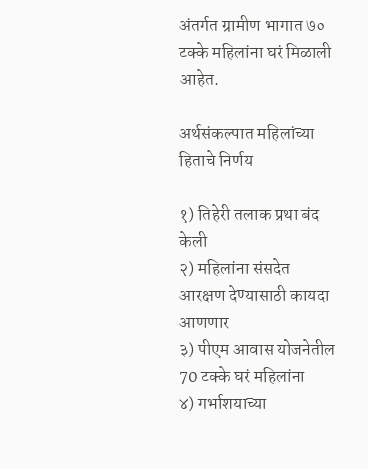अंतर्गत ग्रामीण भागात ७० टक्के महिलांना घरं मिळाली आहेत.

अर्थसंकल्पात महिलांच्या हिताचे निर्णय

१) तिहेरी तलाक प्रथा बंद केली
२) महिलांना संसदेत आरक्षण देण्यासाठी कायदा आणणार
३) पीएम आवास योजनेतील 70 टक्के घरं महिलांना
४) गर्भाशयाच्या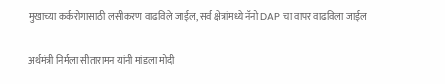मुखाच्या कर्करोगासाठी लसीकरण वाढविले जाईल, सर्व क्षेत्रांमध्ये नॅनो DAP चा वापर वाढविला जाईल

अर्थमंत्री निर्मला सीतारामन यांनी मांडला मोदी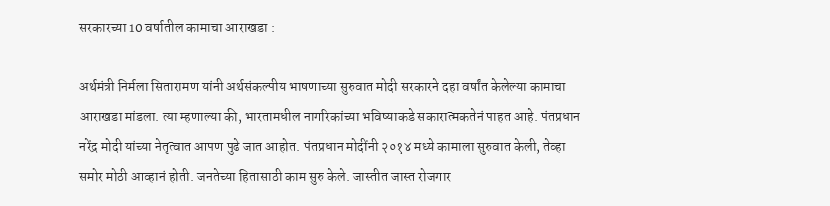सरकारच्या 10 वर्षातील कामाचा आराखडा :

अर्थमंत्री निर्मला सितारामण यांनी अर्थसंकल्पीय भाषणाच्या सुरुवात मोदी सरकारने दहा वर्षांत केलेल्या कामाचा आराखडा मांडला. त्या म्हणाल्या की, भारतामधील नागरिकांच्या भविष्याकडे सकारात्मकतेनं पाहत आहे. पंतप्रधान नरेंद्र मोदी यांच्या नेतृत्वात आपण पुढे जात आहोत. पंतप्रधान मोदींनी २०१४ मध्ये कामाला सुरुवात केली, तेव्हा समोर मोठी आव्हानं होती. जनतेच्या हितासाठी काम सुरु केले. जास्तीत जास्त रोजगार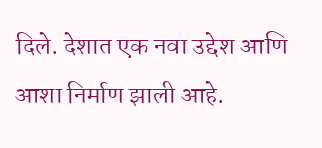दिले. देशात एक नवा उद्देश आणि आशा निर्माण झाली आहे.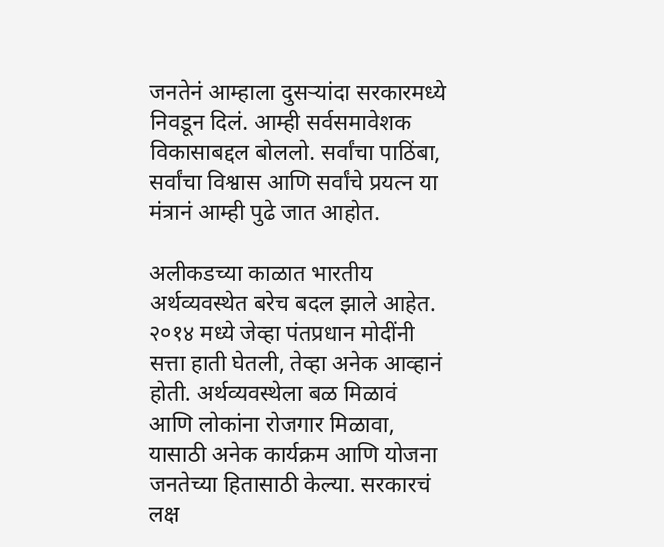जनतेनं आम्हाला दुसऱ्यांदा सरकारमध्ये निवडून दिलं. आम्ही सर्वसमावेशक विकासाबद्दल बोललो. सर्वांचा पाठिंबा, सर्वांचा विश्वास आणि सर्वांचे प्रयत्न या मंत्रानं आम्ही पुढे जात आहोत.

अलीकडच्या काळात भारतीय अर्थव्यवस्थेत बरेच बदल झाले आहेत. २०१४ मध्ये जेव्हा पंतप्रधान मोदींनी सत्ता हाती घेतली, तेव्हा अनेक आव्हानं होती. अर्थव्यवस्थेला बळ मिळावं आणि लोकांना रोजगार मिळावा, यासाठी अनेक कार्यक्रम आणि योजना जनतेच्या हितासाठी केल्या. सरकारचं लक्ष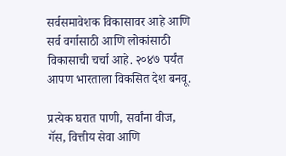सर्वसमावेशक विकासावर आहे आणि सर्व वर्गासाठी आणि लोकांसाठी विकासाची चर्चा आहे. २०४७ पर्यंत आपण भारताला विकसित देश बनवू.

प्रत्येक घरात पाणी, सर्वांना वीज, गॅस, वित्तीय सेवा आणि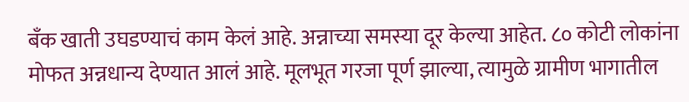बँक खाती उघडण्याचं काम केलं आहे. अन्नाच्या समस्या दूर केल्या आहेत. ८० कोटी लोकांना मोफत अन्नधान्य देण्यात आलं आहे. मूलभूत गरजा पूर्ण झाल्या, त्यामुळे ग्रामीण भागातील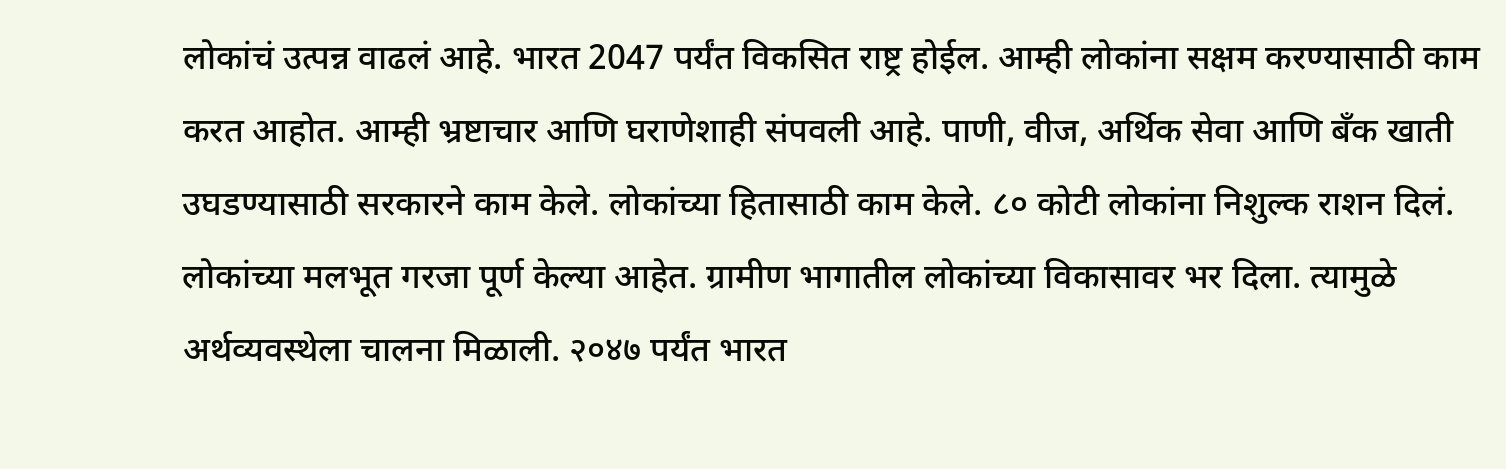लोकांचं उत्पन्न वाढलं आहे. भारत 2047 पर्यंत विकसित राष्ट्र होईल. आम्ही लोकांना सक्षम करण्यासाठी काम करत आहोत. आम्ही भ्रष्टाचार आणि घराणेशाही संपवली आहे. पाणी, वीज, अर्थिक सेवा आणि बँक खाती उघडण्यासाठी सरकारने काम केले. लोकांच्या हितासाठी काम केले. ८० कोटी लोकांना निशुल्क राशन दिलं. लोकांच्या मलभूत गरजा पूर्ण केल्या आहेत. ग्रामीण भागातील लोकांच्या विकासावर भर दिला. त्यामुळे अर्थव्यवस्थेला चालना मिळाली. २०४७ पर्यंत भारत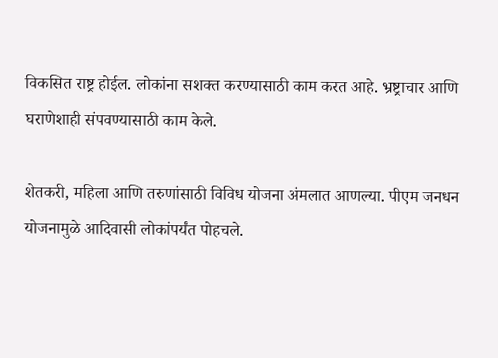विकसित राष्ट्र होईल. लोकांना सशक्त करण्यासाठी काम करत आहे. भ्रष्ट्राचार आणि घराणेशाही संपवण्यासाठी काम केले.

शेतकरी, महिला आणि तरुणांसाठी विविध योजना अंमलात आणल्या. पीएम जनधन योजनामुळे आदिवासी लोकांपर्यंत पोहचले.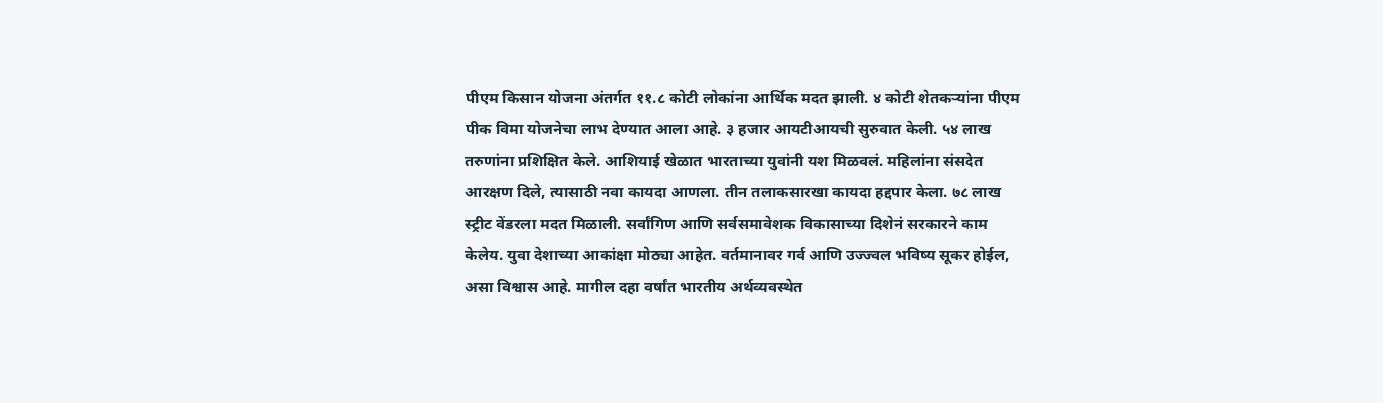पीएम किसान योजना अंतर्गत ११.८ कोटी लोकांना आर्थिक मदत झाली. ४ कोटी शेतकऱ्यांना पीएम पीक विमा योजनेचा लाभ देण्यात आला आहे. ३ हजार आयटीआयची सुरुवात केली. ५४ लाख तरुणांना प्रशिक्षित केले. आशियाई खेळात भारताच्या युवांनी यश मिळवलं. महिलांना संसदेत आरक्षण दिले, त्यासाठी नवा कायदा आणला. तीन तलाकसारखा कायदा हद्दपार केला. ७८ लाख स्ट्रीट वेंडरला मदत मिळाली. सर्वांगिण आणि सर्वसमावेशक विकासाच्या दिशेनं सरकारने काम केलेय. युवा देशाच्या आकांक्षा मोठ्या आहेत. वर्तमानावर गर्व आणि उज्ज्वल भविष्य सूकर होईल, असा विश्वास आहे. मागील दहा वर्षांत भारतीय अर्थव्यवस्थेत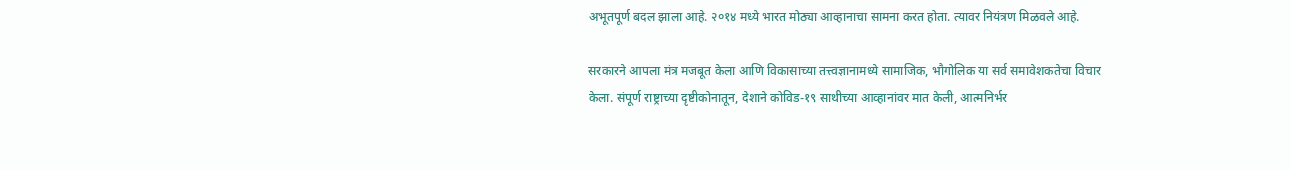अभूतपूर्ण बदल झाला आहे. २०१४ मध्ये भारत मोठ्या आव्हानाचा सामना करत होता. त्यावर नियंत्रण मिळवले आहे.

सरकारने आपला मंत्र मजबूत केला आणि विकासाच्या तत्त्वज्ञानामध्ये सामाजिक, भौगोलिक या सर्व समावेशकतेचा विचार केला. संपूर्ण राष्ट्राच्या दृष्टीकोनातून, देशाने कोविड-१९ साथीच्या आव्हानांवर मात केली, आत्मनिर्भर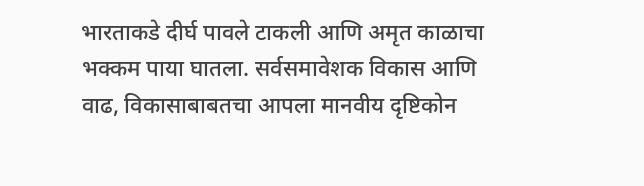भारताकडे दीर्घ पावले टाकली आणि अमृत काळाचा भक्कम पाया घातला. सर्वसमावेशक विकास आणि वाढ, विकासाबाबतचा आपला मानवीय दृष्टिकोन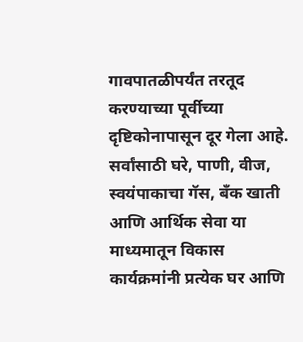गावपातळीपर्यंत तरतूद करण्याच्या पूर्वीच्या दृष्टिकोनापासून दूर गेला आहे. सर्वांसाठी घरे, पाणी, वीज, स्वयंपाकाचा गॅस, बँक खाती आणि आर्थिक सेवा या माध्यमातून विकास कार्यक्रमांनी प्रत्येक घर आणि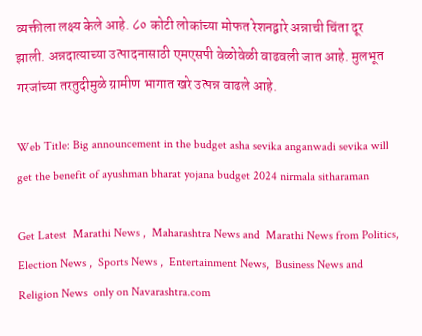व्यक्तीला लक्ष्य केले आहे. ८० कोटी लोकांच्या मोफत रेशनद्वारे अन्नाची चिंता दूर झाली. अन्नदात्याच्या उत्पादनासाठी एमएसपी वेळोवेळी वाढवली जात आहे. मुलभूत गरजांच्या तरतुदीमुळे ग्रामीण भागात खरे उत्पन्न वाढले आहे.

Web Title: Big announcement in the budget asha sevika anganwadi sevika will get the benefit of ayushman bharat yojana budget 2024 nirmala sitharaman

Get Latest  Marathi News ,  Maharashtra News and  Marathi News from Politics,  Election News ,  Sports News ,  Entertainment News,  Business News and   Religion News  only on Navarashtra.com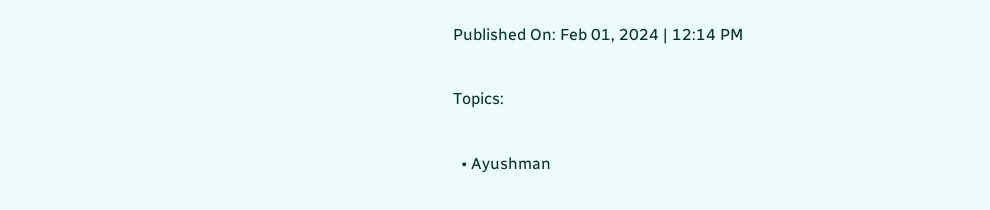Published On: Feb 01, 2024 | 12:14 PM

Topics:

  • Ayushman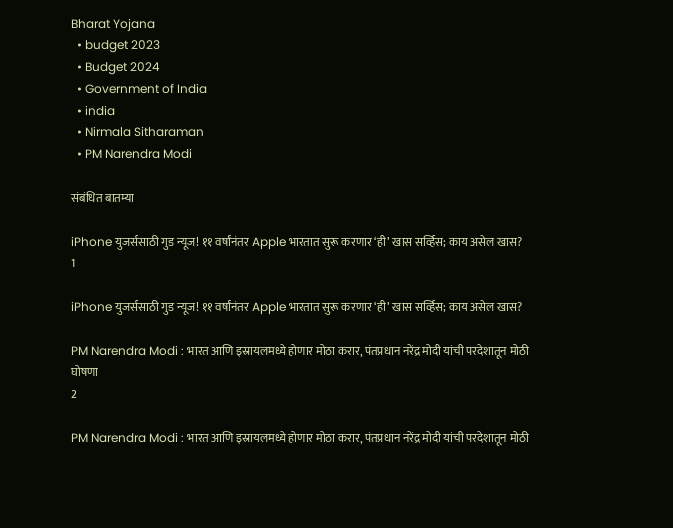Bharat Yojana
  • budget 2023
  • Budget 2024
  • Government of India
  • india
  • Nirmala Sitharaman
  • PM Narendra Modi

संबंधित बातम्या

iPhone युजर्ससाठी गुड न्यूज! ११ वर्षांनंतर Apple भारतात सुरू करणार ‘ही’ खास सर्व्हिस; काय असेल खास?
1

iPhone युजर्ससाठी गुड न्यूज! ११ वर्षांनंतर Apple भारतात सुरू करणार ‘ही’ खास सर्व्हिस; काय असेल खास?

PM Narendra Modi : भारत आणि इस्रायलमध्ये होणार मोठा करार, पंतप्रधान नरेंद्र मोदी यांची परदेशातून मोठी घोषणा
2

PM Narendra Modi : भारत आणि इस्रायलमध्ये होणार मोठा करार, पंतप्रधान नरेंद्र मोदी यांची परदेशातून मोठी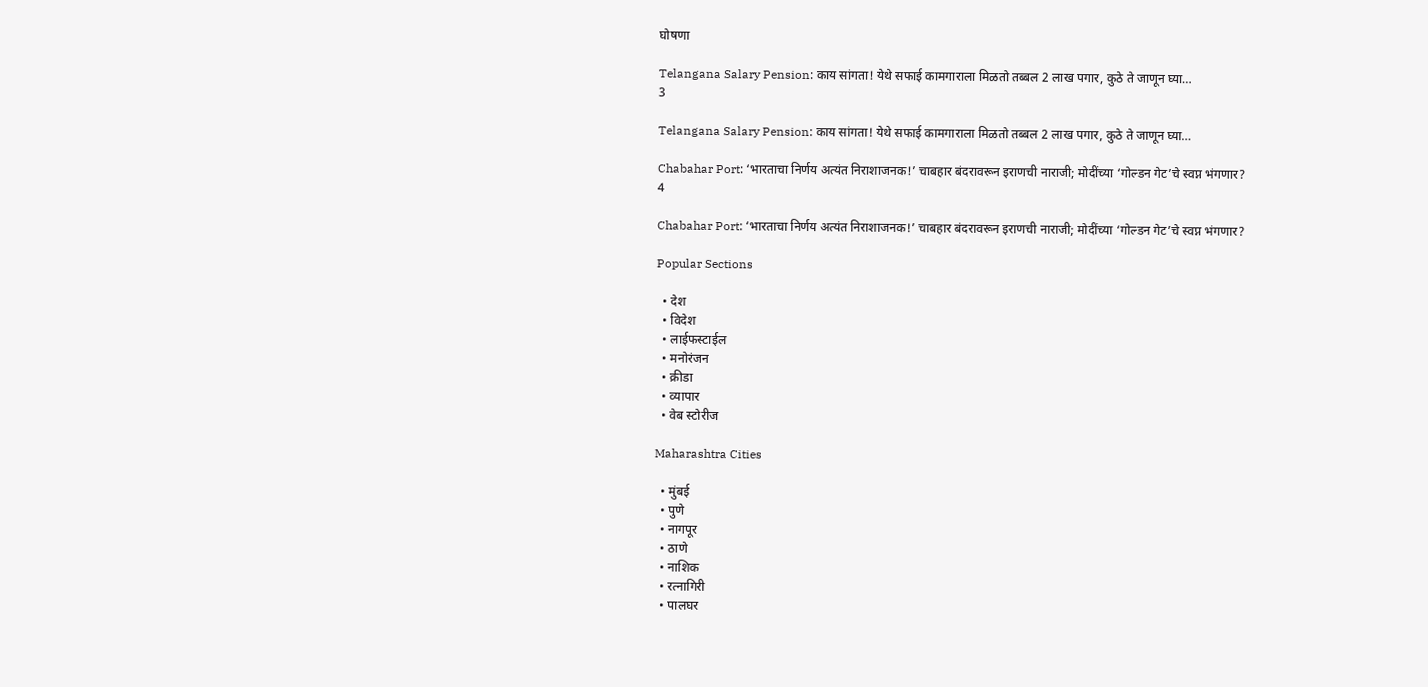घोषणा

Telangana Salary Pension: काय सांगता! येथे सफाई कामगाराला मिळतो तब्बल 2 लाख पगार, कुठे ते जाणून घ्या…
3

Telangana Salary Pension: काय सांगता! येथे सफाई कामगाराला मिळतो तब्बल 2 लाख पगार, कुठे ते जाणून घ्या…

Chabahar Port: ‘भारताचा निर्णय अत्यंत निराशाजनक!’ चाबहार बंदरावरून इराणची नाराजी; मोदींच्या ‘गोल्डन गेट’चे स्वप्न भंगणार?
4

Chabahar Port: ‘भारताचा निर्णय अत्यंत निराशाजनक!’ चाबहार बंदरावरून इराणची नाराजी; मोदींच्या ‘गोल्डन गेट’चे स्वप्न भंगणार?

Popular Sections

  • देश
  • विदेश
  • लाईफस्टाईल
  • मनोरंजन
  • क्रीडा
  • व्यापार
  • वेब स्टोरीज

Maharashtra Cities

  • मुंबई
  • पुणे
  • नागपूर
  • ठाणे
  • नाशिक
  • रत्नागिरी
  • पालघर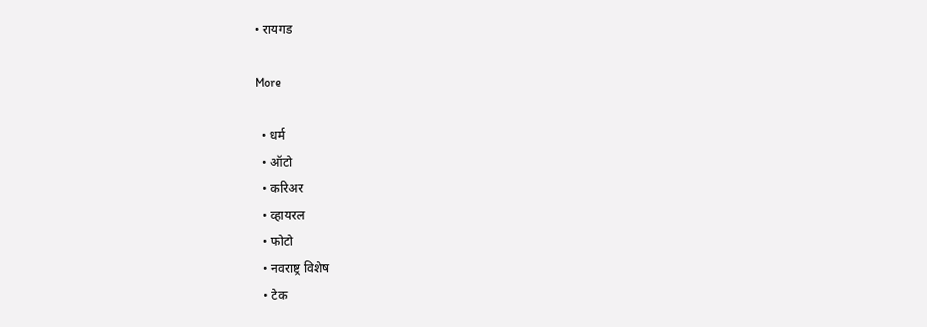• रायगड

More

  • धर्म
  • ऑटो
  • करिअर
  • व्हायरल
  • फोटो
  • नवराष्ट्र विशेष
  • टेक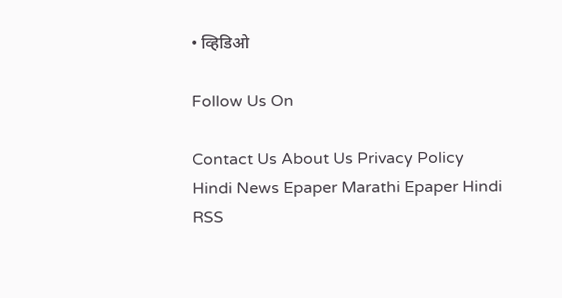• व्हिडिओ

Follow Us On

Contact Us About Us Privacy Policy
Hindi News Epaper Marathi Epaper Hindi RSS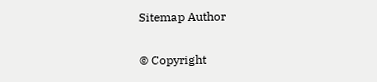Sitemap Author

© Copyright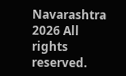Navarashtra 2026 All rights reserved.